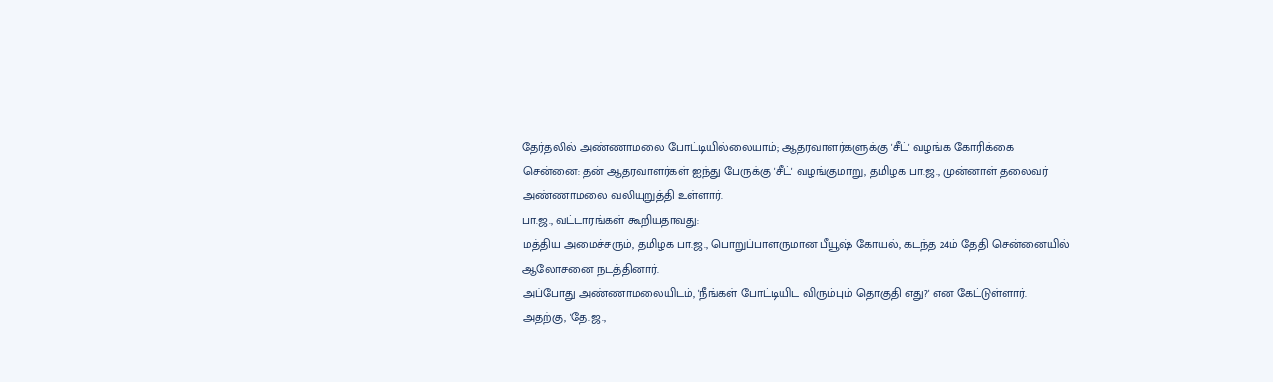தேர்தலில் அண்ணாமலை போட்டியில்லையாம்; ஆதரவாளர்களுக்கு 'சீட்' வழங்க கோரிக்கை
சென்னை: தன் ஆதரவாளர்கள் ஐந்து பேருக்கு 'சீட்' வழங்குமாறு, தமிழக பா.ஜ., முன்னாள் தலைவர் அண்ணாமலை வலியுறுத்தி உள்ளார்.
பா.ஜ., வட்டாரங்கள் கூறியதாவது:
மத்திய அமைச்சரும், தமிழக பா.ஜ., பொறுப்பாளருமான பீயூஷ் கோயல், கடந்த 24ம் தேதி சென்னையில் ஆலோசனை நடத்தினார்.
அப்போது அண்ணாமலையிடம், 'நீங்கள் போட்டியிட விரும்பும் தொகுதி எது?' என கேட்டுள்ளார்.
அதற்கு, 'தே.ஜ.,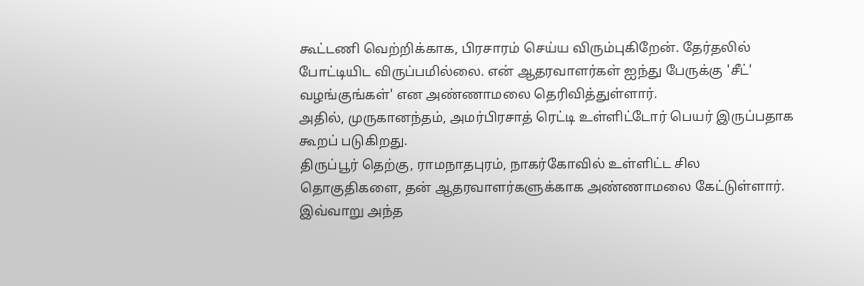கூட்டணி வெற்றிக்காக, பிரசாரம் செய்ய விரும்புகிறேன். தேர்தலில் போட்டியிட விருப்பமில்லை. என் ஆதரவாளர்கள் ஐந்து பேருக்கு 'சீட்' வழங்குங்கள்' என அண்ணாமலை தெரிவித்துள்ளார்.
அதில், முருகானந்தம், அமர்பிரசாத் ரெட்டி உள்ளிட்டோர் பெயர் இருப்பதாக கூறப் படுகிறது.
திருப்பூர் தெற்கு, ராமநாதபுரம், நாகர்கோவில் உள்ளிட்ட சில தொகுதிகளை, தன் ஆதரவாளர்களுக்காக அண்ணாமலை கேட்டுள்ளார்.
இவ்வாறு அந்த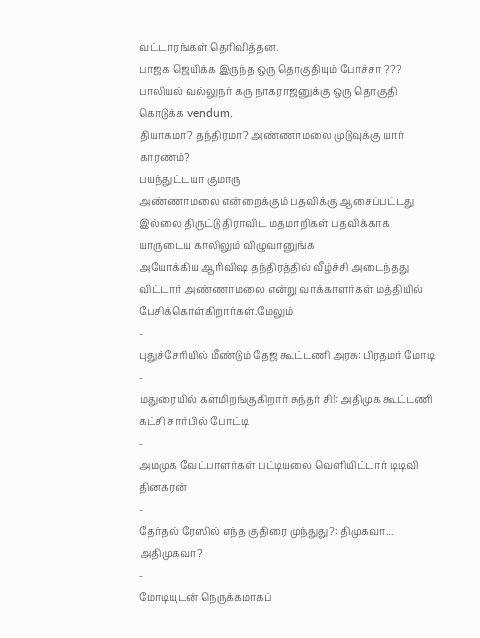வட்டாரங்கள் தெரிவித்தன.
பாஜக ஜெயிக்க இருந்த ஒரு தொகுதியும் போச்சா ???
பாலியல் வல்லுநர் கரு நாகராஜனுக்கு ஒரு தொகுதி கொடுக்க vendum.
தியாகமா? தந்திரமா? அண்ணாமலை முடுவுக்கு யார் காரணம்?
பயந்துட்டயா குமாரு
அண்ணாமலை என்றைக்கும் பதவிக்கு ஆசைப்பட்டது இல்லை திருட்டு திராவிட மதமாறிகள் பதவிக்காக யாருடைய காலிலும் விழுவானுங்க
அயோக்கிய ஆரிவிஷ தந்திரத்தில் வீழ்ச்சி அடைந்தது விட்டார் அண்ணாமலை என்று வாக்காளர்கள் மத்தியில் பேசிக்கொள்கிறார்கள்.மேலும்
-
புதுச்சேரியில் மீண்டும் தேஜ கூட்டணி அரசு: பிரதமர் மோடி
-
மதுரையில் களமிறங்குகிறார் சுந்தர் சி!: அதிமுக கூட்டணி கட்சி சார்பில் போட்டி
-
அமமுக வேட்பாளர்கள் பட்டியலை வெளியிட்டார் டிடிவி தினகரன்
-
தேர்தல் ரேஸில் எந்த குதிரை முந்துது?: திமுகவா... அதிமுகவா?
-
மோடியுடன் நெருக்கமாகப்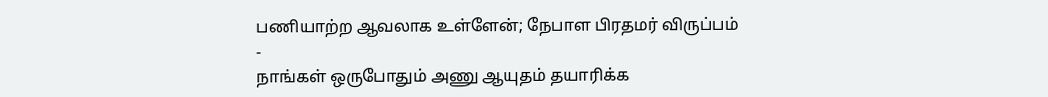பணியாற்ற ஆவலாக உள்ளேன்; நேபாள பிரதமர் விருப்பம்
-
நாங்கள் ஒருபோதும் அணு ஆயுதம் தயாரிக்க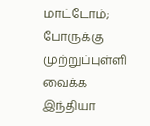மாட்டோம்; போருக்கு முற்றுப்புள்ளி வைக்க இந்தியா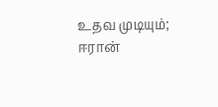உதவ முடியும்; ஈரான்